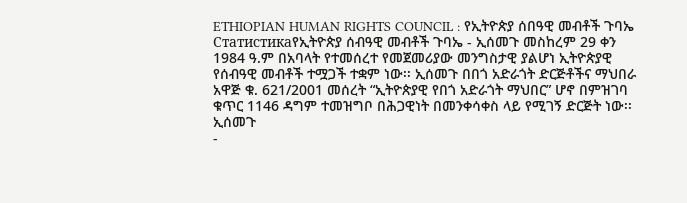ETHIOPIAN HUMAN RIGHTS COUNCIL : የኢትዮጵያ ሰበዓዊ መብቶች ጉባኤ
Статистикаየኢትዮጵያ ሰብዓዊ መብቶች ጉባኤ - ኢሰመጉ መስከረም 29 ቀን 1984 ዓ.ም በአባላት የተመሰረተ የመጀመሪያው መንግስታዊ ያልሆነ ኢትዮጵያዊ የሰብዓዊ መብቶች ተሟጋች ተቋም ነው፡፡ ኢሰመጉ በበጎ አድራጎት ድርጅቶችና ማህበራ አዋጅ ቁ. 621/2001 መሰረት “ኢትዮጵያዊ የበጎ አድራጎት ማህበር” ሆኖ በምዝገባ ቁጥር 1146 ዳግም ተመዝግቦ በሕጋዊነት በመንቀሳቀስ ላይ የሚገኝ ድርጅት ነው፡፡ ኢሰመጉ
-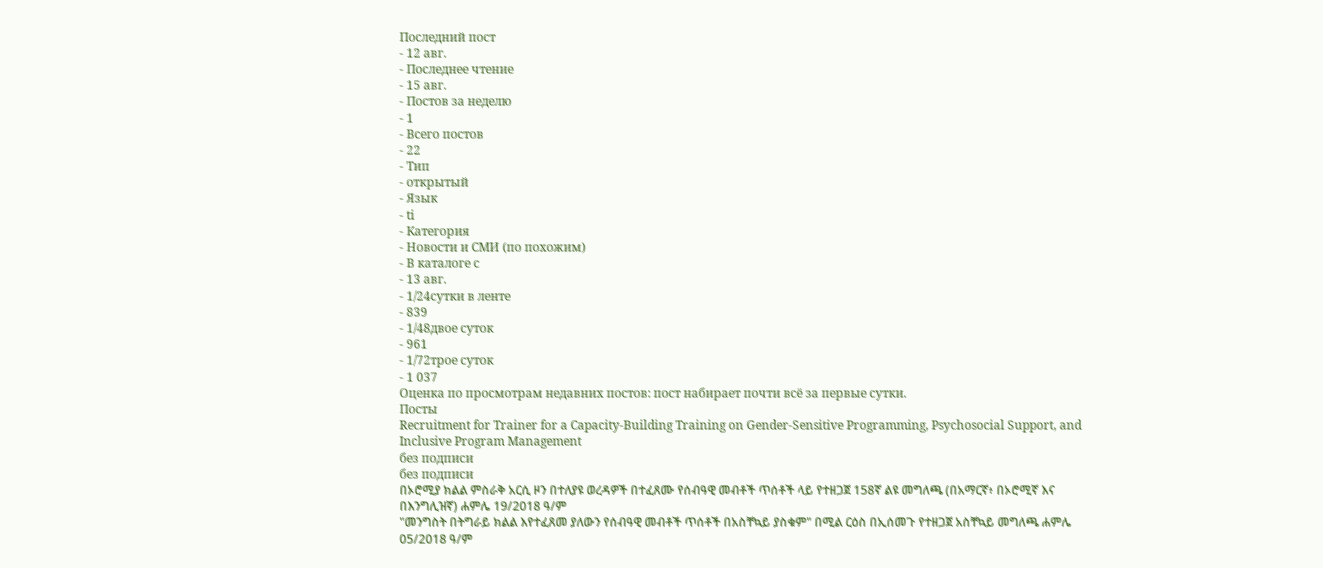Последний пост
- 12 авг.
- Последнее чтение
- 15 авг.
- Постов за неделю
- 1
- Всего постов
- 22
- Тип
- открытый
- Язык
- ti
- Категория
- Новости и СМИ (по похожим)
- В каталоге с
- 13 авг.
- 1/24сутки в ленте
- 839
- 1/48двое суток
- 961
- 1/72трое суток
- 1 037
Оценка по просмотрам недавних постов: пост набирает почти всё за первые сутки.
Посты
Recruitment for Trainer for a Capacity-Building Training on Gender-Sensitive Programming, Psychosocial Support, and Inclusive Program Management
без подписи
без подписи
በኦሮሚያ ክልል ምስራቅ አርሲ ዞን በተለያዩ ወረዳዎች በተፈጸሙ የሰብዓዊ መብቶች ጥሰቶች ላይ የተዘጋጀ 158ኛ ልዩ መግለጫ (በአማርኛ፥ በኦሮሚኛ እና በእንግሊዝኛ) ሐምሌ 19/2018 ዓ/ም
"መንግስት በትግራይ ክልል እየተፈጸመ ያለውን የሰብዓዊ መብቶች ጥሰቶች በአስቸኳይ ያስቁም" በሚል ርዕስ በኢሰመጉ የተዘጋጀ አስቸኳይ መግለጫ ሐምሌ 05/2018 ዓ/ም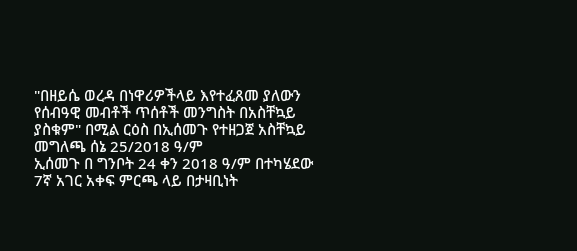"በዘይሴ ወረዳ በነዋሪዎችላይ እየተፈጸመ ያለውን የሰብዓዊ መብቶች ጥሰቶች መንግስት በአስቸኳይ ያስቁም" በሚል ርዕስ በኢሰመጉ የተዘጋጀ አስቸኳይ መግለጫ ሰኔ 25/2018 ዓ/ም
ኢሰመጉ በ ግንቦት 24 ቀን 2018 ዓ/ም በተካሄደው 7ኛ አገር አቀፍ ምርጫ ላይ በታዛቢነት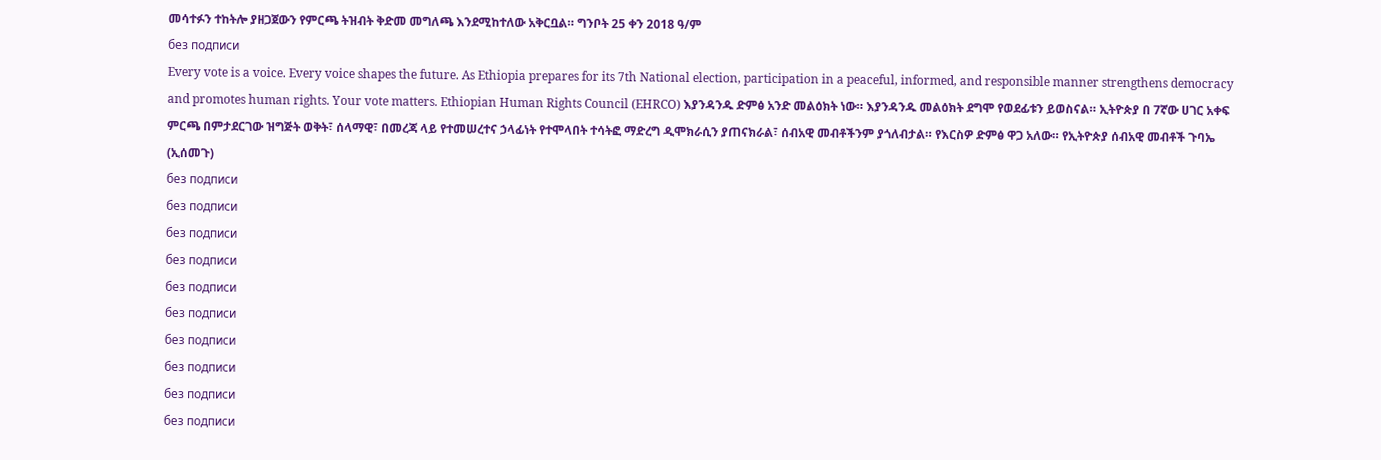መሳተፉን ተከትሎ ያዘጋጀውን የምርጫ ትዝብት ቅድመ መግለጫ እንደሚከተለው አቅርቧል። ግንቦት 25 ቀን 2018 ዓ/ም
без подписи
Every vote is a voice. Every voice shapes the future. As Ethiopia prepares for its 7th National election, participation in a peaceful, informed, and responsible manner strengthens democracy and promotes human rights. Your vote matters. Ethiopian Human Rights Council (EHRCO) እያንዳንዱ ድምፅ አንድ መልዕክት ነው። እያንዳንዱ መልዕክት ደግሞ የወደፊቱን ይወስናል። ኢትዮጵያ በ 7ኛው ሀገር አቀፍ ምርጫ በምታደርገው ዝግጅት ወቅት፣ ሰላማዊ፣ በመረጃ ላይ የተመሠረተና ኃላፊነት የተሞላበት ተሳትፎ ማድረግ ዲሞክራሲን ያጠናክራል፣ ሰብአዊ መብቶችንም ያጎለብታል። የእርስዎ ድምፅ ዋጋ አለው። የኢትዮጵያ ሰብአዊ መብቶች ጉባኤ (ኢሰመጉ)
без подписи
без подписи
без подписи
без подписи
без подписи
без подписи
без подписи
без подписи
без подписи
без подписи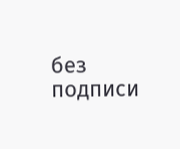без подписи